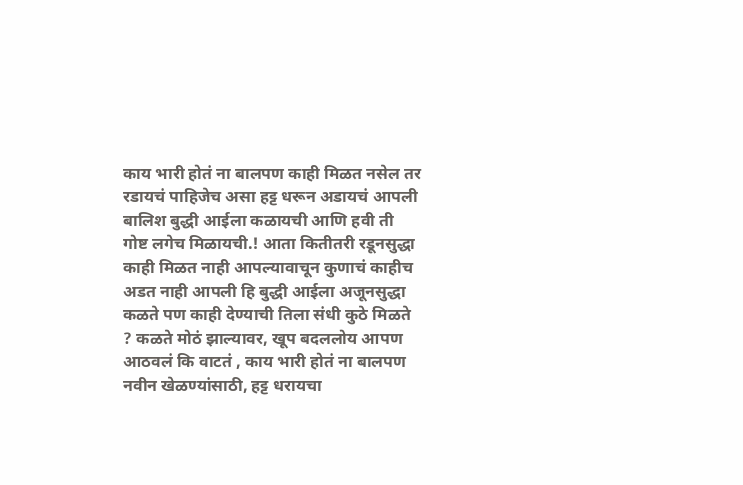काय भारी होतं ना बालपण काही मिळत नसेल तर रडायचं पाहिजेच असा हट्ट धरून अडायचं आपली बालिश बुद्धी आईला कळायची आणि हवी ती गोष्ट लगेच मिळायची.! आता कितीतरी रडूनसुद्धा काही मिळत नाही आपल्यावाचून कुणाचं काहीच अडत नाही आपली हि बुद्धी आईला अजूनसुद्धा कळते पण काही देण्याची तिला संधी कुठे मिळते ? कळते मोठं झाल्यावर, खूप बदललोय आपण आठवलं कि वाटतं , काय भारी होतं ना बालपण नवीन खेळण्यांसाठी, हट्ट धरायचा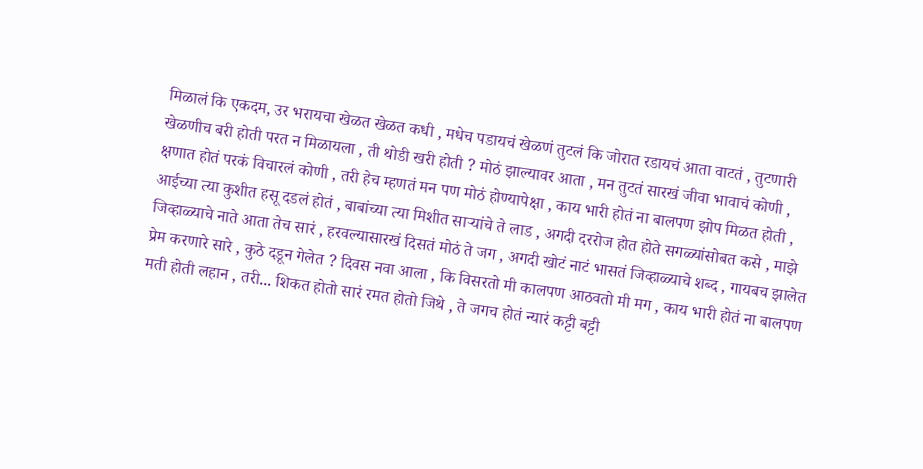मिळालं कि एकदम, उर भरायचा खेळत खेळत कधी , मधेच पडायचं खेळणं तुटलं कि जोरात रडायचं आता वाटतं , तुटणारी खेळणीच बरी होती परत न मिळायला , ती थोडी खरी होती ? मोठं झाल्यावर आता , मन तुटतं सारखं जीवा भावाचं कोणी , क्षणात होतं परकं विचारलं कोणी , तरी हेच म्हणतं मन पण मोठं होण्यापेक्षा , काय भारी होतं ना बालपण झोप मिळत होती , आईच्या त्या कुशीत हसू दडलं होतं , बाबांच्या त्या मिशीत साऱ्यांचे ते लाड , अगदी दररोज होत होते सगळ्यांसोबत कसे , माझे जिव्हाळ्याचे नाते आता तेच सारं , हरवल्यासारखं दिसतं मोठं ते जग , अगदी खोटं नाटं भासतं जिव्हाळ्याचे शब्द , गायबच झालेत प्रेम करणारे सारे , कुठे दडून गेलेत ? दिवस नवा आला , कि विसरतो मी कालपण आठवतो मी मग , काय भारी होतं ना बालपण मती होती लहान , तरी... शिकत होतो सारं रमत होतो जिथे , ते जगच होतं न्यारं कट्टी बट्टी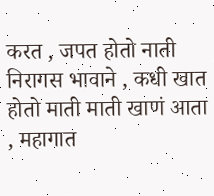करत , जपत होतो नाती निरागस भावाने , कधी खात होतो माती माती खाणं आता , महागात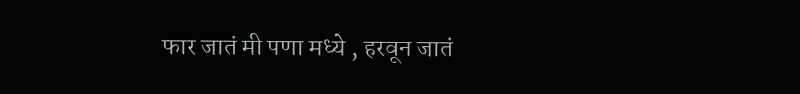फार जातं मी पणा मध्ये , हरवून जातं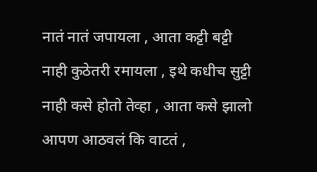नातं नातं जपायला , आता कट्टी बट्टी नाही कुठेतरी रमायला , इथे कधीच सुट्टी नाही कसे होतो तेव्हा , आता कसे झालो आपण आठवलं कि वाटतं ,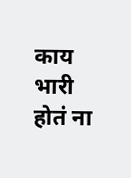काय भारी होतं ना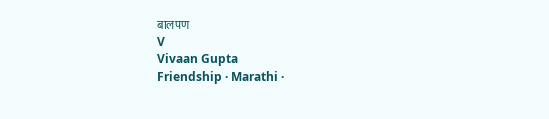बालपण
V
Vivaan Gupta
Friendship · Marathi ·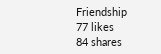Friendship
77 likes
84 shares